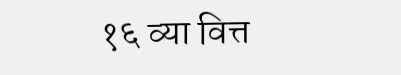१६ व्या वित्त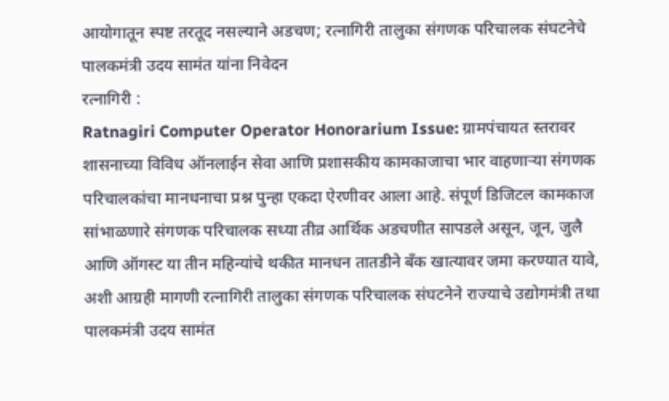आयोगातून स्पष्ट तरतूद नसल्याने अडचण; रत्नागिरी तालुका संगणक परिचालक संघटनेचे पालकमंत्री उदय सामंत यांना निवेदन
रत्नागिरी :
Ratnagiri Computer Operator Honorarium Issue: ग्रामपंचायत स्तरावर शासनाच्या विविध ऑनलाईन सेवा आणि प्रशासकीय कामकाजाचा भार वाहणाऱ्या संगणक परिचालकांचा मानधनाचा प्रश्न पुन्हा एकदा ऐरणीवर आला आहे. संपूर्ण डिजिटल कामकाज सांभाळणारे संगणक परिचालक सध्या तीव्र आर्थिक अडचणीत सापडले असून, जून, जुलै आणि ऑगस्ट या तीन महिन्यांचे थकीत मानधन तातडीने बँक खात्यावर जमा करण्यात यावे, अशी आग्रही मागणी रत्नागिरी तालुका संगणक परिचालक संघटनेने राज्याचे उद्योगमंत्री तथा पालकमंत्री उदय सामंत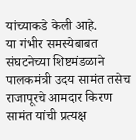यांच्याकडे केली आहे.
या गंभीर समस्येबाबत संघटनेच्या शिष्टमंडळाने पालकमंत्री उदय सामंत तसेच राजापूरचे आमदार किरण सामंत यांची प्रत्यक्ष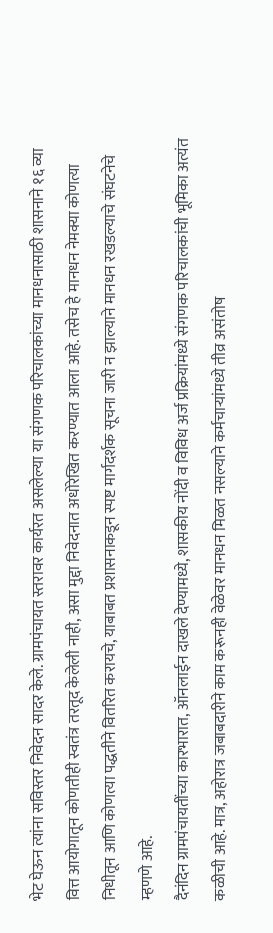भेट घेऊन त्यांना सविस्तर निवेदन सादर केले. ग्रामपंचायत स्तरावर कार्यरत असलेल्या या संगणक परिचालकांच्या मानधनासाठी शासनाने १६ व्या वित्त आयोगातून कोणतीही स्वतंत्र तरतूद केलेली नाही, असा मुद्दा निवेदनात अधोरेखित करण्यात आला आहे. तसेच हे मानधन नेमक्या कोणत्या निधीतून आणि कोणत्या पद्धतीने वितरित करायचे, याबाबत प्रशासनाकडून स्पष्ट मार्गदर्शक सूचना जारी न झाल्याने मानधन रखडल्याचे संघटनेचे म्हणणे आहे.
दैनंदिन ग्रामपंचायतींच्या कारभारात, ऑनलाईन दाखले देण्यामध्ये, शासकीय नोंदी व विविध अर्ज प्रक्रियांमध्ये संगणक परिचालकांची भूमिका अत्यंत कळीची आहे. मात्र, अहोरात्र जबाबदारीने काम करूनही वेळेवर मानधन मिळत नसल्याने कर्मचाऱ्यांमध्ये तीव्र असंतोष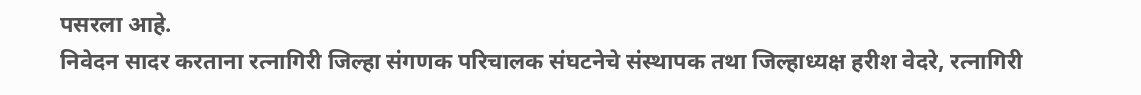पसरला आहे.
निवेदन सादर करताना रत्नागिरी जिल्हा संगणक परिचालक संघटनेचे संस्थापक तथा जिल्हाध्यक्ष हरीश वेदरे, रत्नागिरी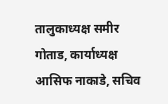तालुकाध्यक्ष समीर गोताड, कार्याध्यक्ष आसिफ नाकाडे, सचिव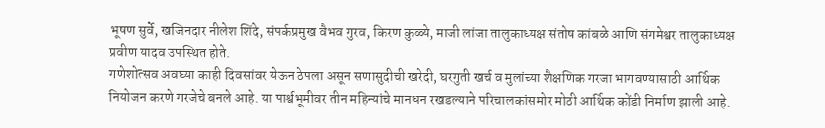भूषण सुर्वे, खजिनदार नीलेश शिंदे, संपर्कप्रमुख वैभव गुरव, किरण कुळ्ये, माजी लांजा तालुकाध्यक्ष संतोष कांबळे आणि संगमेश्वर तालुकाध्यक्ष प्रवीण यादव उपस्थित होते.
गणेशोत्सव अवघ्या काही दिवसांवर येऊन ठेपला असून सणासुदीची खरेदी, घरगुती खर्च व मुलांच्या शैक्षणिक गरजा भागवण्यासाठी आर्थिक नियोजन करणे गरजेचे बनले आहे. या पार्श्वभूमीवर तीन महिन्यांचे मानधन रखडल्याने परिचालकांसमोर मोठी आर्थिक कोंडी निर्माण झाली आहे.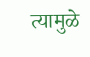त्यामुळे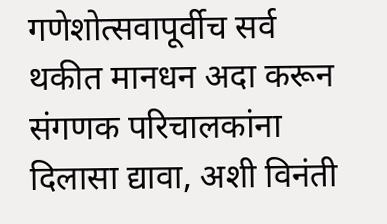गणेशोत्सवापूर्वीच सर्व थकीत मानधन अदा करून संगणक परिचालकांना दिलासा द्यावा, अशी विनंती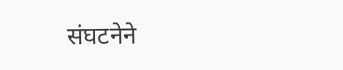संघटनेने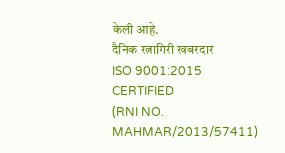केली आहे.
दैनिक रत्नागिरी खबरदार
ISO 9001:2015 CERTIFIED
(RNI NO. MAHMAR/2013/57411)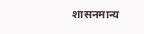शासनमान्य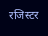रजिस्टर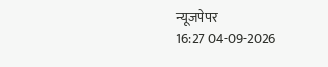न्यूजपेपर
16:27 04-09-2026